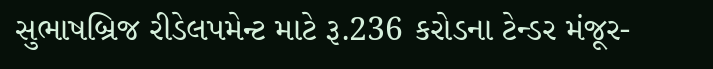સુભાષબ્રિજ રીડેલપમેન્ટ માટે રૂ.236 કરોડના ટેન્ડર મંજૂર-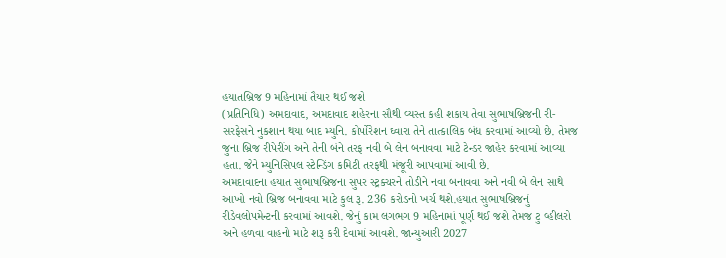હયાતબ્રિજ 9 મહિનામાં તૈયાર થઈ જશે
(પ્રતિનિધિ) અમદાવાદ, અમદાવાદ શહેરના સૌથી વ્યસ્ત કહી શકાય તેવા સુભાષબ્રિજની રી-સરફેસને નુકશાન થયા બાદ મ્યુનિ. કોર્પોરેશન ઘ્વારા તેને તાત્કાલિક બંધ કરવામાં આવ્યો છે. તેમજ જુના બ્રિજ રીપેરીંગ અને તેની બંને તરફ નવી બે લેન બનાવવા માટે ટેન્ડર જાહેર કરવામાં આવ્યા હતા. જેને મ્યુનિસિપલ સ્ટેન્ડિંગ કમિટી તરફથી મંજૂરી આપવામાં આવી છે.
અમદાવાદના હયાત સુભાષબ્રિજના સુપર સ્ટ્રક્ચરને તોડીને નવા બનાવવા અને નવી બે લેન સાથે આખો નવો બ્રિજ બનાવવા માટે કુલ રૂ. 236 કરોડનો ખર્ચ થશે.હયાત સુભાષબ્રિજનું રીડેવલોપમેન્ટની કરવામાં આવશે. જેનું કામ લગભગ 9 મહિનામાં પૂર્ણ થઈ જશે તેમજ ટુ વ્હીલરો અને હળવા વાહનો માટે શરૂ કરી દેવામાં આવશે. જાન્યુઆરી 2027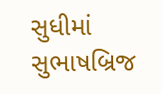સુધીમાં સુભાષબ્રિજ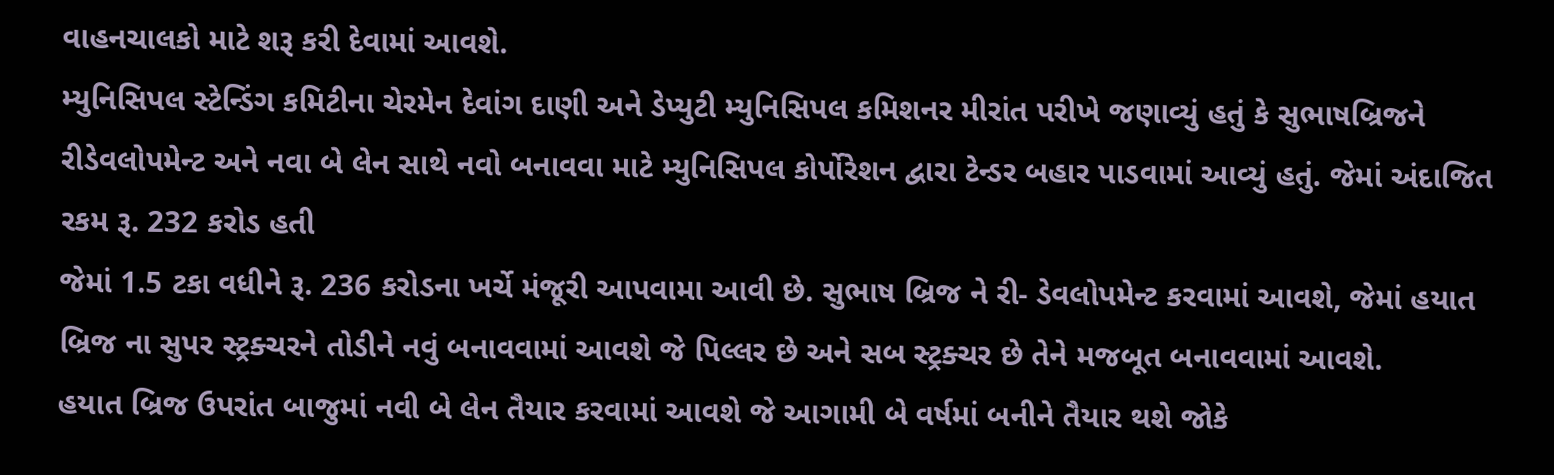વાહનચાલકો માટે શરૂ કરી દેવામાં આવશે.
મ્યુનિસિપલ સ્ટેન્ડિંગ કમિટીના ચેરમેન દેવાંગ દાણી અને ડેપ્યુટી મ્યુનિસિપલ કમિશનર મીરાંત પરીખે જણાવ્યું હતું કે સુભાષબ્રિજને રીડેવલોપમેન્ટ અને નવા બે લેન સાથે નવો બનાવવા માટે મ્યુનિસિપલ કોર્પોરેશન દ્વારા ટેન્ડર બહાર પાડવામાં આવ્યું હતું. જેમાં અંદાજિત રકમ રૂ. 232 કરોડ હતી
જેમાં 1.5 ટકા વધીને રૂ. 236 કરોડના ખર્ચે મંજૂરી આપવામા આવી છે. સુભાષ બ્રિજ ને રી- ડેવલોપમેન્ટ કરવામાં આવશે, જેમાં હયાત બ્રિજ ના સુપર સ્ટ્રક્ચરને તોડીને નવું બનાવવામાં આવશે જે પિલ્લર છે અને સબ સ્ટ્રક્ચર છે તેને મજબૂત બનાવવામાં આવશે.
હયાત બ્રિજ ઉપરાંત બાજુમાં નવી બે લેન તૈયાર કરવામાં આવશે જે આગામી બે વર્ષમાં બનીને તૈયાર થશે જોકે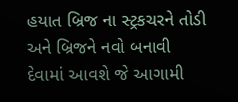હયાત બ્રિજ ના સ્ટ્રકચરને તોડી અને બ્રિજને નવો બનાવી દેવામાં આવશે જે આગામી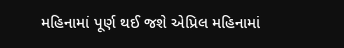મહિનામાં પૂર્ણ થઈ જશે એપ્રિલ મહિનામાં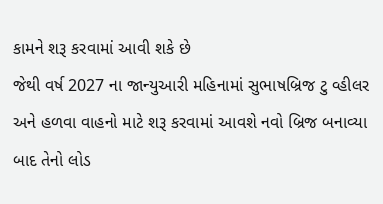કામને શરૂ કરવામાં આવી શકે છે
જેથી વર્ષ 2027 ના જાન્યુઆરી મહિનામાં સુભાષબ્રિજ ટુ વ્હીલર અને હળવા વાહનો માટે શરૂ કરવામાં આવશે નવો બ્રિજ બનાવ્યા બાદ તેનો લોડ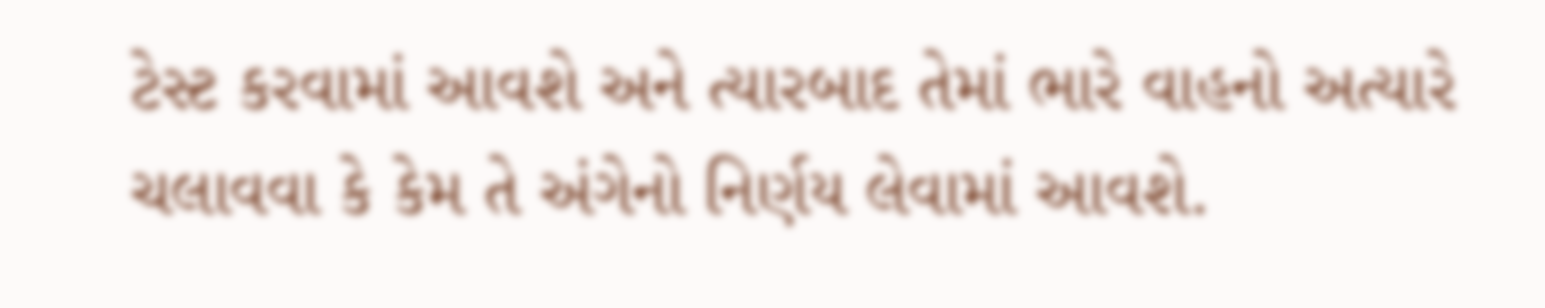ટેસ્ટ કરવામાં આવશે અને ત્યારબાદ તેમાં ભારે વાહનો અત્યારે ચલાવવા કે કેમ તે અંગેનો નિર્ણય લેવામાં આવશે.